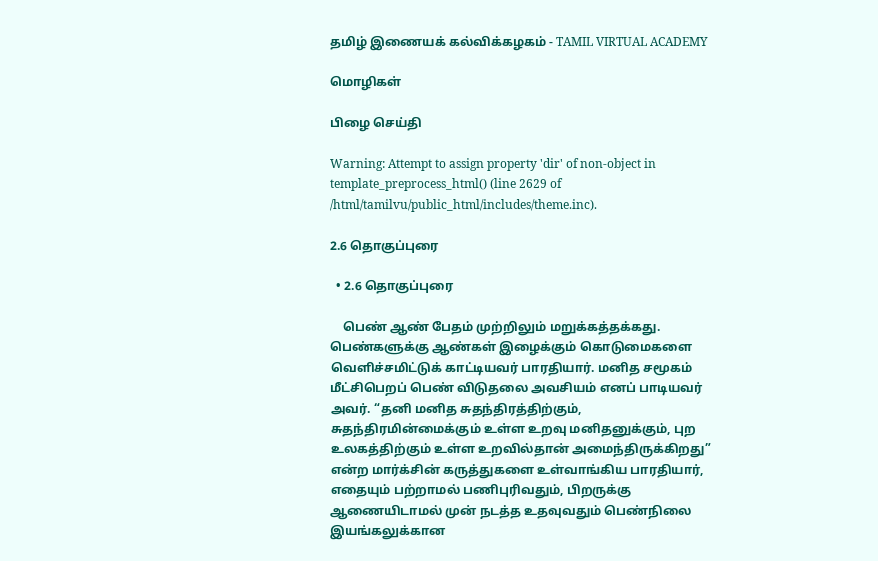தமிழ் இணையக் கல்விக்கழகம் - TAMIL VIRTUAL ACADEMY

மொழிகள்

பிழை செய்தி

Warning: Attempt to assign property 'dir' of non-object in template_preprocess_html() (line 2629 of /html/tamilvu/public_html/includes/theme.inc).

2.6 தொகுப்புரை

  • 2.6 தொகுப்புரை

    பெண் ஆண் பேதம் முற்றிலும் மறுக்கத்தக்கது. பெண்களுக்கு ஆண்கள் இழைக்கும் கொடுமைகளை வெளிச்சமிட்டுக் காட்டியவர் பாரதியார். மனித சமூகம் மீட்சிபெறப் பெண் விடுதலை அவசியம் எனப் பாடியவர் அவர். “தனி மனித சுதந்திரத்திற்கும், சுதந்திரமின்மைக்கும் உள்ள உறவு மனிதனுக்கும், புற உலகத்திற்கும் உள்ள உறவில்தான் அமைந்திருக்கிறது” என்ற மார்க்சின் கருத்துகளை உள்வாங்கிய பாரதியார், எதையும் பற்றாமல் பணிபுரிவதும், பிறருக்கு ஆணையிடாமல் முன் நடத்த உதவுவதும் பெண்நிலை இயங்கலுக்கான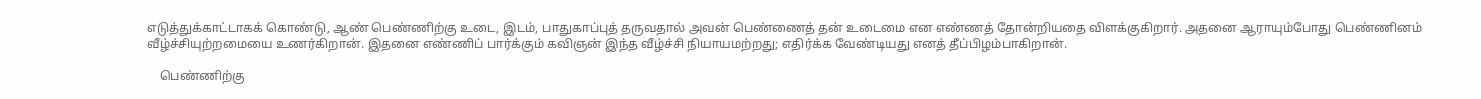எடுத்துக்காட்டாகக் கொண்டு, ஆண் பெண்ணிற்கு உடை, இடம், பாதுகாப்புத் தருவதால் அவன் பெண்ணைத் தன் உடைமை என எண்ணத் தோன்றியதை விளக்குகிறார். அதனை ஆராயும்போது பெண்ணினம் வீழ்ச்சியுற்றமையை உணர்கிறான். இதனை எண்ணிப் பார்க்கும் கவிஞன் இந்த வீழ்ச்சி நியாயமற்றது; எதிர்க்க வேண்டியது எனத் தீப்பிழம்பாகிறான்.

    பெண்ணிற்கு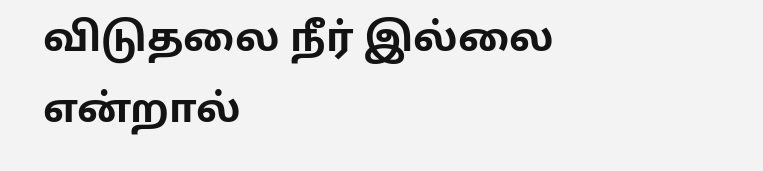விடுதலை நீர் இல்லை என்றால்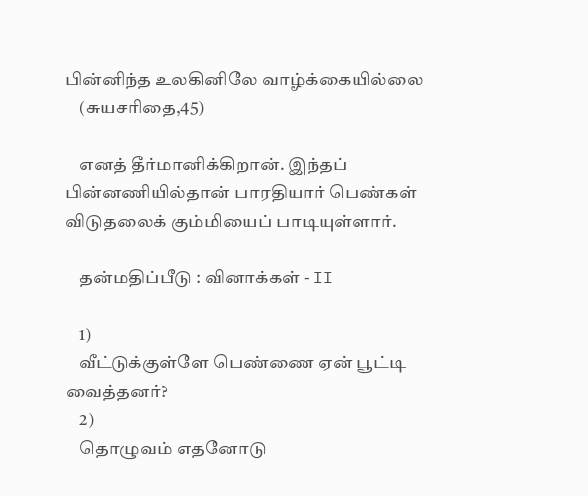பின்னிந்த உலகினிலே வாழ்க்கையில்லை
    (சுயசரிதை,45)

    எனத் தீர்மானிக்கிறான். இந்தப் பின்னணியில்தான் பாரதியார் பெண்கள் விடுதலைக் கும்மியைப் பாடியுள்ளார்.

    தன்மதிப்பீடு : வினாக்கள் - II

    1)
    வீட்டுக்குள்ளே பெண்ணை ஏன் பூட்டி வைத்தனர்?
    2)
    தொழுவம் எதனோடு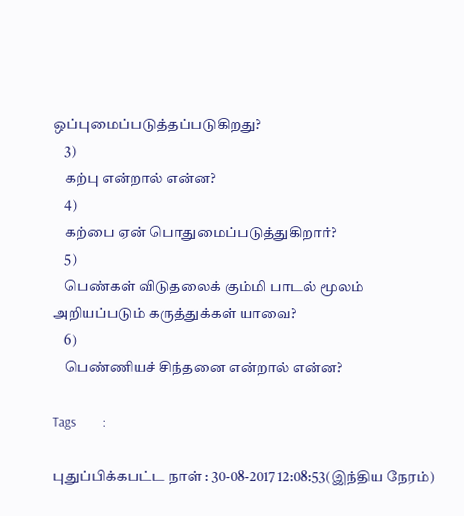ஒப்புமைப்படுத்தப்படுகிறது?
    3)
    கற்பு என்றால் என்ன?
    4)
    கற்பை ஏன் பொதுமைப்படுத்துகிறார்?
    5)
    பெண்கள் விடுதலைக் கும்மி பாடல் மூலம் அறியப்படும் கருத்துக்கள் யாவை?
    6)
    பெண்ணியச் சிந்தனை என்றால் என்ன?

Tags         :

புதுப்பிக்கபட்ட நாள் : 30-08-2017 12:08:53(இந்திய நேரம்)